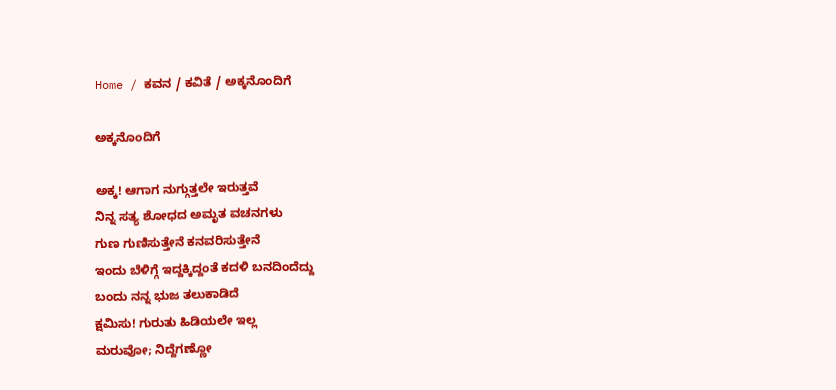Home / ಕವನ / ಕವಿತೆ / ಅಕ್ಕನೊಂದಿಗೆ

ಅಕ್ಕನೊಂದಿಗೆ

ಅಕ್ಕ! ಆಗಾಗ ನುಗ್ಗುತ್ತಲೇ ಇರುತ್ತವೆ
ನಿನ್ನ ಸತ್ಯ ಶೋಧದ ಅಮೃತ ವಚನಗಳು
ಗುಣ ಗುಣಿಸುತ್ತೇನೆ ಕನವರಿಸುತ್ತೇನೆ
ಇಂದು ಬೆಳಿಗ್ಗೆ ಇದ್ದಕ್ಕಿದ್ದಂತೆ ಕದಳಿ ಬನದಿಂದೆದ್ದು
ಬಂದು ನನ್ನ ಭುಜ ತಲುಕಾಡಿದೆ
ಕ್ಷಮಿಸು! ಗುರುತು ಹಿಡಿಯಲೇ ಇಲ್ಲ
ಮರುವೋ; ನಿದ್ದೆಗಣ್ಣೋ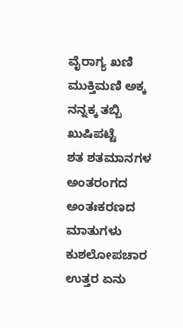ವೈರಾಗ್ಯ ಖಣಿ ಮುಕ್ತಿಮಣಿ ಅಕ್ಕ
ನನ್ನಕ್ಕ ತಬ್ಬಿ ಖುಷಿಪಟ್ಟೆ
ಶತ ಶತಮಾನಗಳ ಅಂತರಂಗದ
ಅಂತಃಕರಣದ ಮಾತುಗಳು ಕುಶಲೋಪಚಾರ
ಉತ್ತರ ಏನು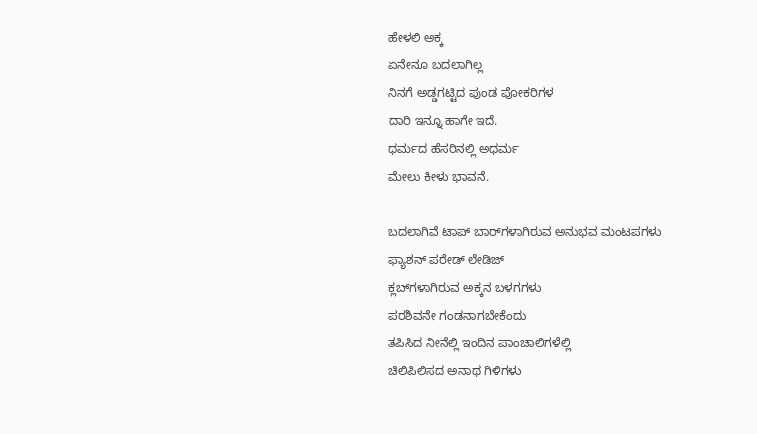ಹೇಳಲಿ ಅಕ್ಕ
ಏನೇನೂ ಬದಲಾಗಿಲ್ಲ
ನಿನಗೆ ಅಡ್ಡಗಟ್ಟಿದ ಪುಂಡ ಪೋಕರಿಗಳ
ದಾರಿ ಇನ್ನೂ ಹಾಗೇ ಇದೆ.
ಧರ್ಮದ ಹೆಸರಿನಲ್ಲಿ ಅಧರ್ಮ
ಮೇಲು ಕೀಳು ಭಾವನೆ.

ಬದಲಾಗಿವೆ ಟಾಪ್‌ ಬಾರ್‌ಗಳಾಗಿರುವ ಅನುಭವ ಮಂಟಪಗಳು
ಫ್ಯಾಶನ್ ಪರೇಡ್ ಲೇಡಿಜ್
ಕ್ಲಬ್‌ಗಳಾಗಿರುವ ಅಕ್ಕನ ಬಳಗಗಳು
ಪರಶಿವನೇ ಗಂಡನಾಗಬೇಕೆಂದು
ತಪಿಸಿದ ನೀನೆಲ್ಲಿ ಇಂದಿನ ಪಾಂಚಾಲಿಗಳೆಲ್ಲಿ
ಚಿಲಿಪಿಲಿಸದ ಅನಾಥ ಗಿಳಿಗಳು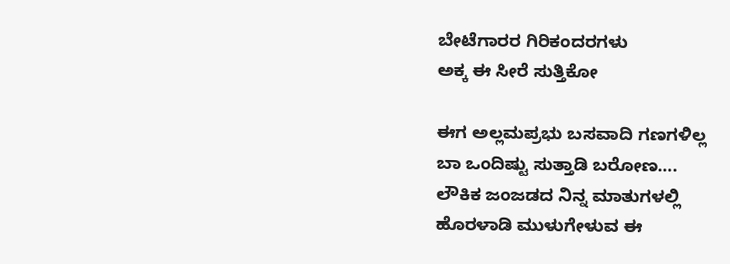ಬೇಟೆಗಾರರ ಗಿರಿಕಂದರಗಳು
ಅಕ್ಕ ಈ ಸೀರೆ ಸುತ್ತಿಕೋ

ಈಗ ಅಲ್ಲಮಪ್ರಭು ಬಸವಾದಿ ಗಣಗಳಿಲ್ಲ
ಬಾ ಒಂದಿಷ್ಟು ಸುತ್ತಾಡಿ ಬರೋಣ….
ಲೌಕಿಕ ಜಂಜಡದ ನಿನ್ನ ಮಾತುಗಳಲ್ಲಿ
ಹೊರಳಾಡಿ ಮುಳುಗೇಳುವ ಈ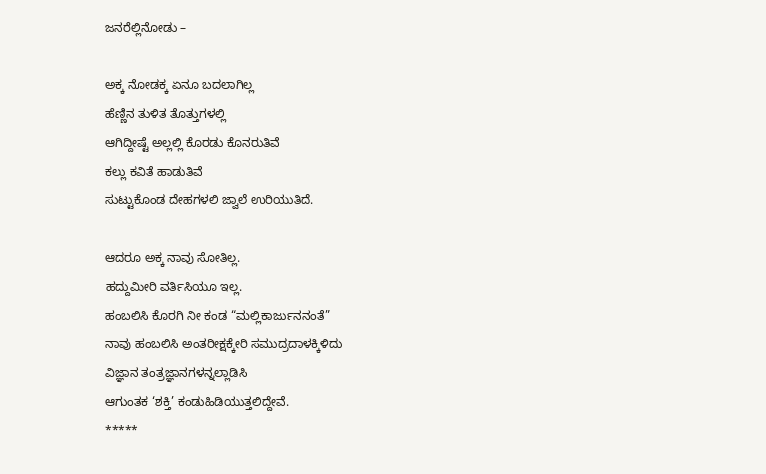ಜನರೆಲ್ಲಿನೋಡು –

ಅಕ್ಕ ನೋಡಕ್ಕ ಏನೂ ಬದಲಾಗಿಲ್ಲ
ಹೆಣ್ಣಿನ ತುಳಿತ ತೊತ್ತುಗಳಲ್ಲಿ
ಆಗಿದ್ದೀಷ್ಟೆ ಅಲ್ಲಲ್ಲಿ ಕೊರಡು ಕೊನರುತಿವೆ
ಕಲ್ಲು ಕವಿತೆ ಹಾಡುತಿವೆ
ಸುಟ್ಟುಕೊಂಡ ದೇಹಗಳಲಿ ಜ್ವಾಲೆ ಉರಿಯುತಿದೆ.

ಆದರೂ ಅಕ್ಕ ನಾವು ಸೋತಿಲ್ಲ.
ಹದ್ದುಮೀರಿ ವರ್ತಿಸಿಯೂ ಇಲ್ಲ.
ಹಂಬಲಿಸಿ ಕೊರಗಿ ನೀ ಕಂಡ “ಮಲ್ಲಿಕಾರ್ಜುನನಂತೆ”
ನಾವು ಹಂಬಲಿಸಿ ಅಂತರೀಕ್ಷಕ್ಕೇರಿ ಸಮುದ್ರದಾಳಕ್ಕಿಳಿದು
ವಿಜ್ಞಾನ ತಂತ್ರಜ್ಞಾನಗಳನ್ನಲ್ಲಾಡಿಸಿ
ಆಗುಂತಕ ‘ಶಕ್ತಿ’ ಕಂಡುಹಿಡಿಯುತ್ತಲಿದ್ದೇವೆ.
*****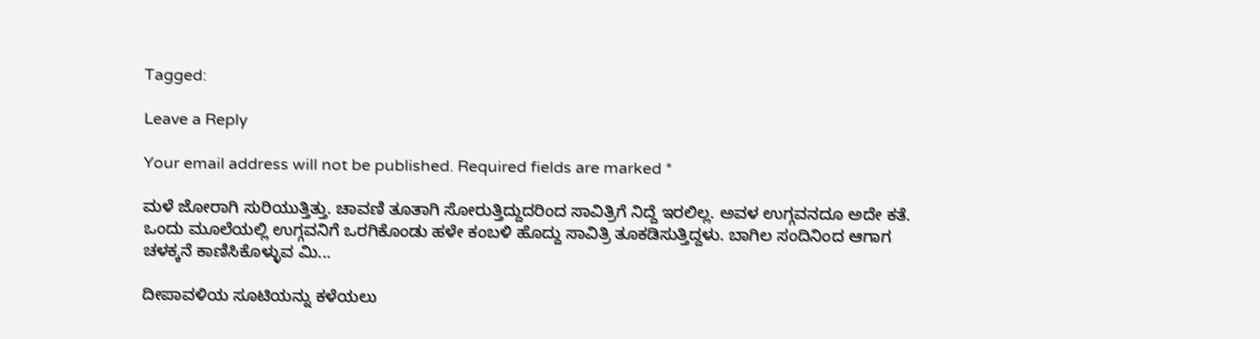Tagged:

Leave a Reply

Your email address will not be published. Required fields are marked *

ಮಳೆ ಜೋರಾಗಿ ಸುರಿಯುತ್ತಿತ್ತು. ಚಾವಣಿ ತೂತಾಗಿ ಸೋರುತ್ತಿದ್ದುದರಿಂದ ಸಾವಿತ್ರಿಗೆ ನಿದ್ದೆ ಇರಲಿಲ್ಲ. ಅವಳ ಉಗ್ಗವನದೂ ಅದೇ ಕತೆ. ಒಂದು ಮೂಲೆಯಲ್ಲಿ ಉಗ್ಗವನಿಗೆ ಒರಗಿಕೊಂಡು ಹಳೇ ಕಂಬಳಿ ಹೊದ್ದು ಸಾವಿತ್ರಿ ತೂಕಡಿಸುತ್ತಿದ್ದಳು. ಬಾಗಿಲ ಸಂದಿನಿಂದ ಆಗಾಗ ಚಳಕ್ಕನೆ ಕಾಣಿಸಿಕೊಳ್ಳುವ ಮಿ...

ದೀಪಾವಳಿಯ ಸೂಟಿಯನ್ನು ಕಳೆಯಲು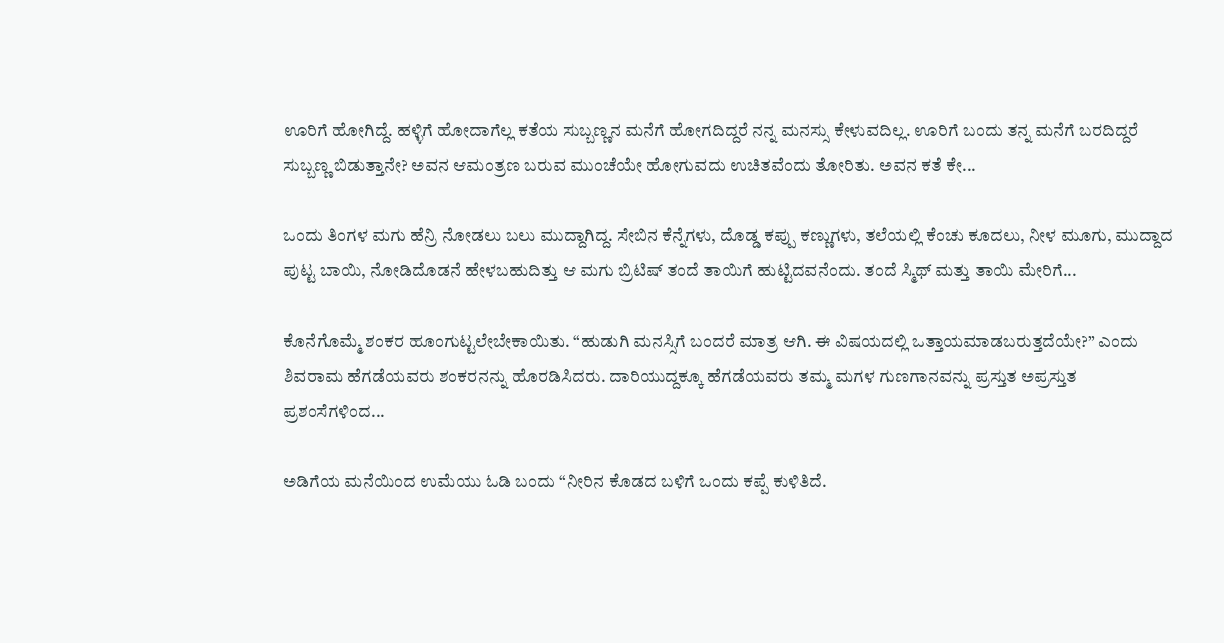ಊರಿಗೆ ಹೋಗಿದ್ದೆ. ಹಳ್ಳಿಗೆ ಹೋದಾಗೆಲ್ಲ ಕತೆಯ ಸುಬ್ಬಣ್ಣನ ಮನೆಗೆ ಹೋಗದಿದ್ದರೆ ನನ್ನ ಮನಸ್ಸು ಕೇಳುವದಿಲ್ಲ. ಊರಿಗೆ ಬಂದು ತನ್ನ ಮನೆಗೆ ಬರದಿದ್ದರೆ ಸುಬ್ಬಣ್ಣ ಬಿಡುತ್ತಾನೇ? ಅವನ ಆಮಂತ್ರಣ ಬರುವ ಮುಂಚೆಯೇ ಹೋಗುವದು ಉಚಿತವೆಂದು ತೋರಿತು. ಅವನ ಕತೆ ಕೇ...

ಒಂದು ತಿಂಗಳ ಮಗು ಹೆನ್ರಿ ನೋಡಲು ಬಲು ಮುದ್ದಾಗಿದ್ದ. ಸೇಬಿನ ಕೆನ್ನೆಗಳು, ದೊಡ್ಡ ಕಪ್ಪು ಕಣ್ಣುಗಳು, ತಲೆಯಲ್ಲಿ ಕೆಂಚು ಕೂದಲು, ನೀಳ ಮೂಗು, ಮುದ್ದಾದ ಪುಟ್ಟ ಬಾಯಿ, ನೋಡಿದೊಡನೆ ಹೇಳಬಹುದಿತ್ತು ಆ ಮಗು ಬ್ರಿಟಿಷ್ ತಂದೆ ತಾಯಿಗೆ ಹುಟ್ಟಿದವನೆಂದು. ತಂದೆ ಸ್ಮಿಥ್ ಮತ್ತು ತಾಯಿ ಮೇರಿಗೆ...

ಕೊನೆಗೊಮ್ಮೆ ಶಂಕರ ಹೂಂಗುಟ್ಟಲೇಬೇಕಾಯಿತು. “ಹುಡುಗಿ ಮನಸ್ಸಿಗೆ ಬಂದರೆ ಮಾತ್ರ ಆಗಿ. ಈ ವಿಷಯದಲ್ಲಿ ಒತ್ತಾಯಮಾಡಬರುತ್ತದೆಯೇ?” ಎಂದು ಶಿವರಾಮ ಹೆಗಡೆಯವರು ಶಂಕರನನ್ನು ಹೊರಡಿಸಿದರು. ದಾರಿಯುದ್ದಕ್ಕೂ ಹೆಗಡೆಯವರು ತಮ್ಮ ಮಗಳ ಗುಣಗಾನವನ್ನು ಪ್ರಸ್ತುತ ಅಪ್ರಸ್ತುತ ಪ್ರಶಂಸೆಗಳಿಂದ...

ಅಡಿಗೆಯ ಮನೆಯಿಂದ ಉಮೆಯು ಓಡಿ ಬಂದು “ನೀರಿನ ಕೊಡದ ಬಳಿಗೆ ಒಂದು ಕಪ್ಪೆ ಕುಳಿತಿದೆ.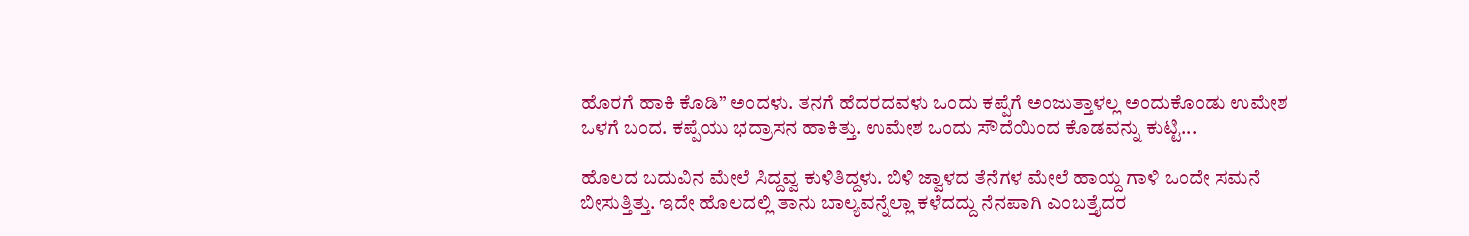ಹೊರಗೆ ಹಾಕಿ ಕೊಡಿ” ಅಂದಳು. ತನಗೆ ಹೆದರದವಳು ಒಂದು ಕಪ್ಪೆಗೆ ಅಂಜುತ್ತಾಳಲ್ಲ ಅಂದುಕೊಂಡು ಉಮೇಶ ಒಳಗೆ ಬಂದ. ಕಪ್ಪೆಯು ಭದ್ರಾಸನ ಹಾಕಿತ್ತು. ಉಮೇಶ ಒಂದು ಸೌದೆಯಿಂದ ಕೊಡವನ್ನು ಕುಟ್ಟಿ...

ಹೊಲದ ಬದುವಿನ ಮೇಲೆ ಸಿದ್ದವ್ವ ಕುಳಿತಿದ್ದಳು. ಬಿಳಿ ಜ್ವಾಳದ ತೆನೆಗಳ ಮೇಲೆ ಹಾಯ್ದ ಗಾಳಿ ಒಂದೇ ಸಮನೆ ಬೀಸುತ್ತಿತ್ತು. ಇದೇ ಹೊಲದಲ್ಲಿ ತಾನು ಬಾಲ್ಯವನ್ನೆಲ್ಲಾ ಕಳೆದದ್ದು ನೆನಪಾಗಿ ಎಂಬತ್ತೈದರ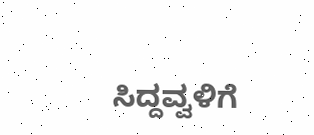ಸಿದ್ದವ್ವಳಿಗೆ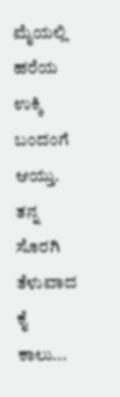ಮೈಯಲ್ಲಿ ಹರೆಯ ಉಕ್ಕಿ ಬಂದಂಗೆ ಆಯ್ತು. ತನ್ನ ಸೊರಗಿ ತೆಳುವಾದ ಕೈ ಕಾಲು...